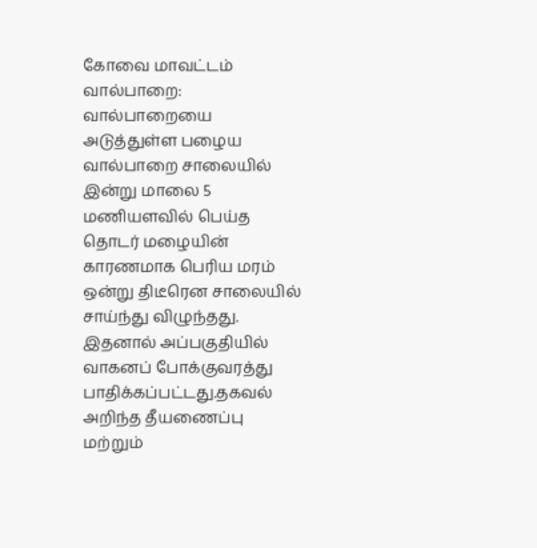கோவை மாவட்டம் வால்பாறை: வால்பாறையை அடுத்துள்ள பழைய வால்பாறை சாலையில் இன்று மாலை 5 மணியளவில் பெய்த தொடர் மழையின் காரணமாக பெரிய மரம் ஒன்று திடீரென சாலையில் சாய்ந்து விழுந்தது. இதனால் அப்பகுதியில் வாகனப் போக்குவரத்து பாதிக்கப்பட்டது.தகவல் அறிந்த தீயணைப்பு மற்றும்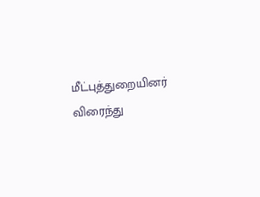மீட்புத்துறையினர் விரைந்து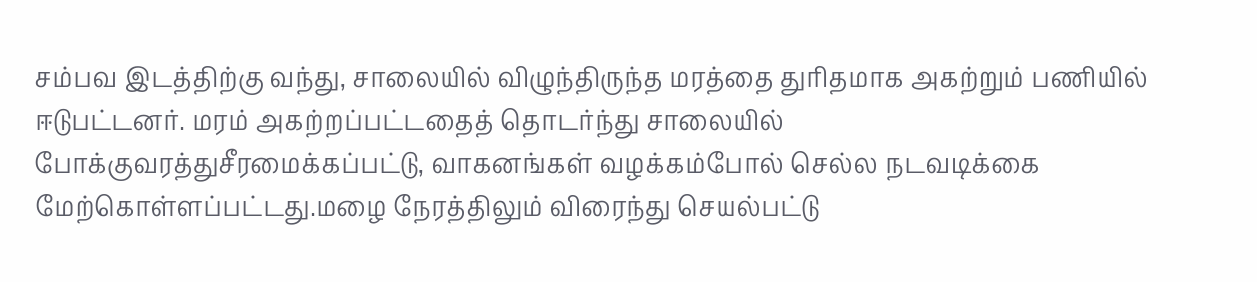சம்பவ இடத்திற்கு வந்து, சாலையில் விழுந்திருந்த மரத்தை துரிதமாக அகற்றும் பணியில் ஈடுபட்டனர். மரம் அகற்றப்பட்டதைத் தொடர்ந்து சாலையில் போக்குவரத்துசீரமைக்கப்பட்டு, வாகனங்கள் வழக்கம்போல் செல்ல நடவடிக்கை மேற்கொள்ளப்பட்டது.மழை நேரத்திலும் விரைந்து செயல்பட்டு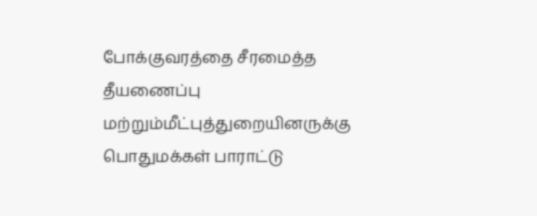போக்குவரத்தை சீரமைத்த தீயணைப்பு மற்றும்மீட்புத்துறையினருக்கு பொதுமக்கள் பாராட்டு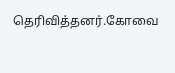தெரிவித்தனர்.கோவை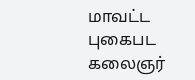மாவட்ட புகைபட கலைஞர்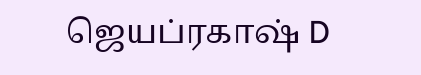ஜெயப்ரகாஷ் D